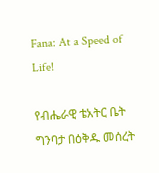Fana: At a Speed of Life!

የብሔራዊ ቴአትር ቤት ግንባታ በዕቅዱ መሰረት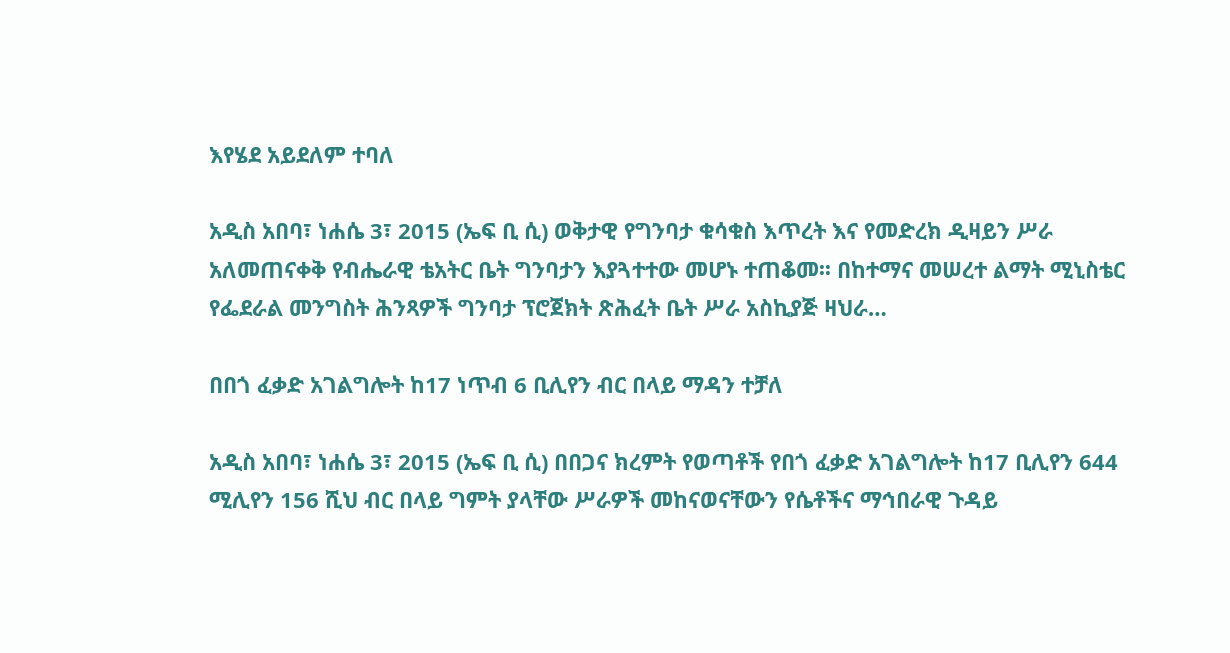እየሄደ አይደለም ተባለ

አዲስ አበባ፣ ነሐሴ 3፣ 2015 (ኤፍ ቢ ሲ) ወቅታዊ የግንባታ ቁሳቁስ እጥረት እና የመድረክ ዲዛይን ሥራ አለመጠናቀቅ የብሔራዊ ቴአትር ቤት ግንባታን እያጓተተው መሆኑ ተጠቆመ፡፡ በከተማና መሠረተ ልማት ሚኒስቴር የፌደራል መንግስት ሕንጻዎች ግንባታ ፕሮጀክት ጽሕፈት ቤት ሥራ አስኪያጅ ዛህራ…

በበጎ ፈቃድ አገልግሎት ከ17 ነጥብ 6 ቢሊየን ብር በላይ ማዳን ተቻለ

አዲስ አበባ፣ ነሐሴ 3፣ 2015 (ኤፍ ቢ ሲ) በበጋና ክረምት የወጣቶች የበጎ ፈቃድ አገልግሎት ከ17 ቢሊየን 644 ሚሊየን 156 ሺህ ብር በላይ ግምት ያላቸው ሥራዎች መከናወናቸውን የሴቶችና ማኅበራዊ ጉዳይ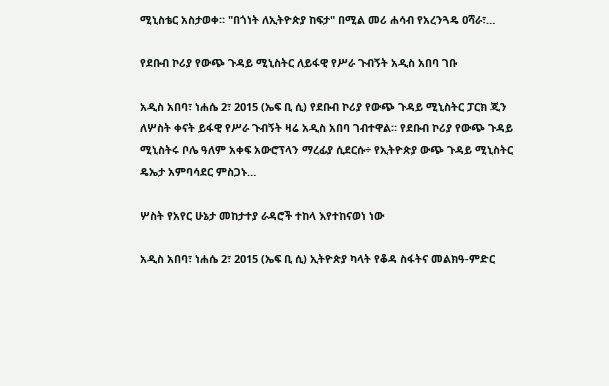ሚኒስቴር አስታወቀ። "በጎነት ለኢትዮጵያ ከፍታ" በሚል መሪ ሐሳብ የአረንጓዴ ዐሻራ፣…

የደቡብ ኮሪያ የውጭ ጉዳይ ሚኒስትር ለይፋዊ የሥራ ጉብኝት አዲስ አበባ ገቡ

አዲስ አበባ፣ ነሐሴ 2፣ 2015 (ኤፍ ቢ ሲ) የደቡብ ኮሪያ የውጭ ጉዳይ ሚኒስትር ፓርክ ጂን ለሦስት ቀናት ይፋዊ የሥራ ጉብኝት ዛሬ አዲስ አበባ ገብተዋል። የደቡብ ኮሪያ የውጭ ጉዳይ ሚኒስትሩ ቦሌ ዓለም አቀፍ አውሮፕላን ማረፊያ ሲደርሱ÷ የኢትዮጵያ ውጭ ጉዳይ ሚኒስትር ዴኤታ አምባሳደር ምስጋኑ…

ሦስት የአየር ሁኔታ መከታተያ ራዳሮች ተከላ እየተከናወነ ነው

አዲስ አበባ፣ ነሐሴ 2፣ 2015 (ኤፍ ቢ ሲ) ኢትዮጵያ ካላት የቆዳ ስፋትና መልክዓ-ምድር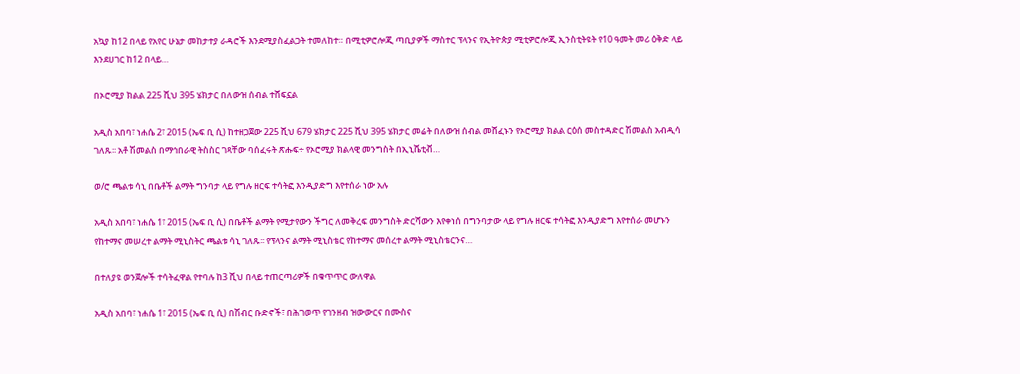አኳያ ከ12 በላይ የአየር ሁኔታ መከታተያ ራዳሮች እንደሚያስፈልጋት ተመለከተ። በሚቲዎሮሎጂ ጣቢያዎች ማስተር ፕላንና የኢትዮጵያ ሚቲዎሮሎጂ ኢንስቲትዩት የ10 ዓመት መሪ ዕቅድ ላይ እንደሀገር ከ12 በላይ…

በኦሮሚያ ክልል 225 ሺህ 395 ሄክታር በለውዝ ሰብል ተሸፍኗል

አዲስ አበባ፣ ነሐሴ 2፣ 2015 (ኤፍ ቢ ሲ) ከተዘጋጀው 225 ሺህ 679 ሄክታር 225 ሺህ 395 ሄክታር መሬት በለውዝ ሰብል መሸፈኑን የኦሮሚያ ክልል ርዕሰ መስተዳድር ሽመልስ አብዲሳ ገለጹ፡፡ አቶ ሽመልስ በማኅበራዊ ትስስር ገጻቸው ባሰፈሩት ጽሑፍ÷ የኦሮሚያ ክልላዊ መንግስት በኢኒሼቲቭ…

ወ/ሮ ጫልቱ ሳኒ በቤቶች ልማት ግንባታ ላይ የግሉ ዘርፍ ተሳትፎ እንዲያድግ እየተሰራ ነው አሉ

አዲስ አበባ፣ ነሐሴ 1፣ 2015 (ኤፍ ቢ ሲ) በቤቶች ልማት የሚታየውን ችግር ለመቅረፍ መንግስት ድርሻውን እየቀነሰ በግንባታው ላይ የግሉ ዘርፍ ተሳትፎ እንዲያድግ እየተሰራ መሆኑን የከተማና መሠረተ ልማት ሚኒስትር ጫልቱ ሳኒ ገለጹ፡፡ የፕላንና ልማት ሚኒስቴር የከተማና መሰረተ ልማት ሚኒስቴርንና…

በተለያዩ ወንጀሎች ተሳትፈዋል የተባሉ ከ3 ሺህ በላይ ተጠርጣሪዎች በቁጥጥር ውለዋል

አዲስ አበባ፣ ነሐሴ 1፣ 2015 (ኤፍ ቢ ሲ) በሽብር ቡድኖች፣ በሕገወጥ የገንዘብ ዝውውርና በሙስና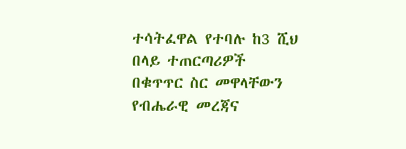ተሳትፈዋል የተባሉ ከ3 ሺህ በላይ ተጠርጣሪዎች በቁጥጥር ስር መዋላቸውን የብሔራዊ መረጃና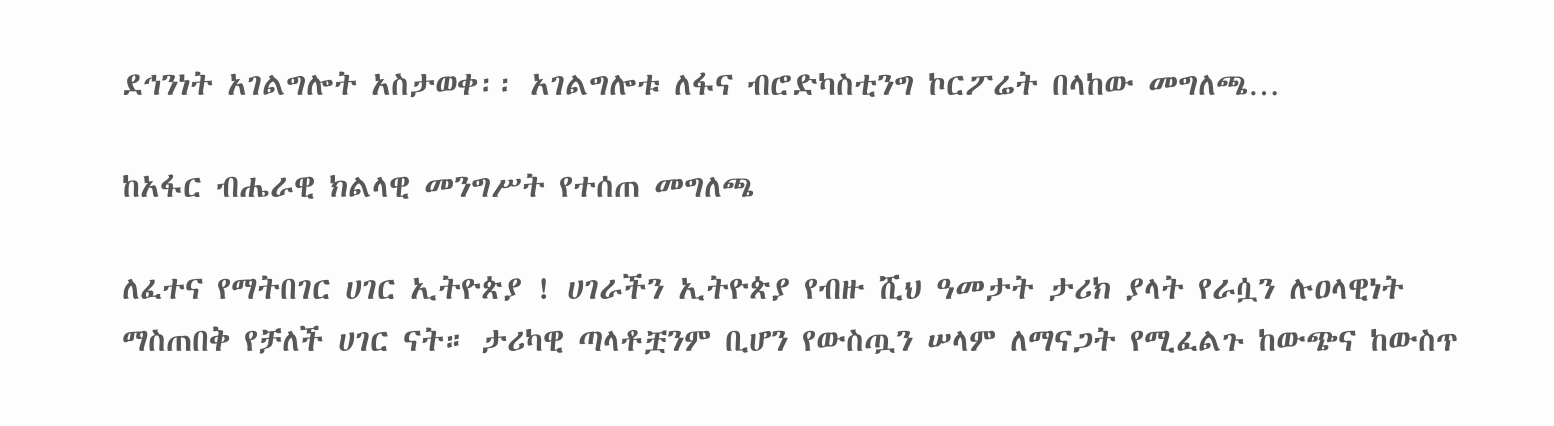ደኅንነት አገልግሎት አስታወቀ፡፡ አገልግሎቱ ለፋና ብሮድካስቲንግ ኮርፖሬት በላከው መግለጫ…

ከአፋር ብሔራዊ ክልላዊ መንግሥት የተሰጠ መግለጫ

ለፈተና የማትበገር ሀገር ኢትዮጵያ ! ሀገራችን ኢትዮጵያ የብዙ ሺህ ዓመታት ታሪክ ያላት የራሷን ሉዐላዊነት ማስጠበቅ የቻለች ሀገር ናት። ታሪካዊ ጣላቶቿንም ቢሆን የውስጧን ሠላም ለማናጋት የሚፈልጉ ከውጭና ከውስጥ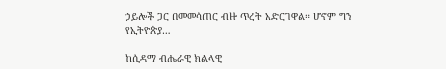ኃይሎች ጋር በመመሳጠር ብዙ ጥረት አድርገዋል። ሆኖም ግን የኢትዮጵያ…

ከሲዳማ ብሔራዊ ክልላዊ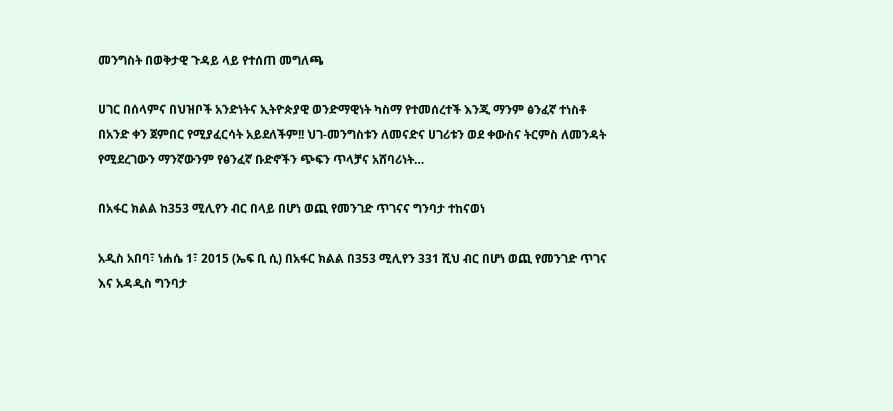መንግስት በወቅታዊ ጉዳይ ላይ የተሰጠ መግለጫ

ሀገር በሰላምና በህዝቦች አንድነትና ኢትዮጵያዊ ወንድማዊነት ካስማ የተመሰረተች እንጂ ማንም ፅንፈኛ ተነስቶ በአንድ ቀን ጀምበር የሚያፈርሳት አይደለችም!! ህገ-መንግስቱን ለመናድና ሀገሪቱን ወደ ቀውስና ትርምስ ለመንዳት የሚደረገውን ማንኛውንም የፅንፈኛ ቡድኖችን ጭፍን ጥላቻና አሸባሪነት…

በአፋር ክልል ከ353 ሚሊየን ብር በላይ በሆነ ወጪ የመንገድ ጥገናና ግንባታ ተከናወነ

አዲስ አበባ፣ ነሐሴ 1፣ 2015 (ኤፍ ቢ ሲ) በአፋር ክልል በ353 ሚሊየን 331 ሺህ ብር በሆነ ወጪ የመንገድ ጥገና እና አዳዲስ ግንባታ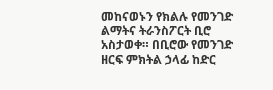መከናወኑን የክልሉ የመንገድ ልማትና ትራንስፖርት ቢሮ አስታወቀ። በቢሮው የመንገድ ዘርፍ ምክትል ኃላፊ ከድር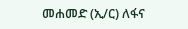መሐመድ (ኢ/ር) ለፋና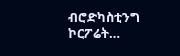ብሮድካስቲንግ ኮርፖሬት…